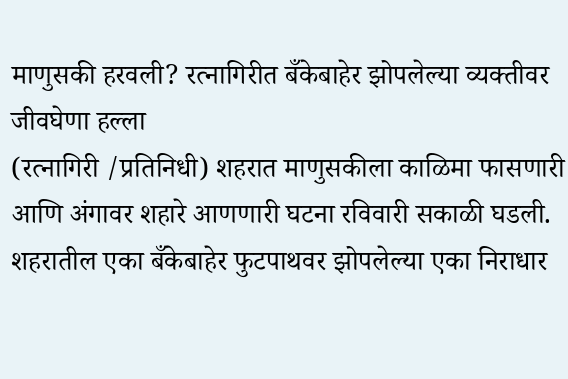माणुसकी हरवली? रत्नागिरीत बँकेबाहेर झोपलेल्या व्यक्तीवर जीवघेणा हल्ला
(रत्नागिरी /प्रतिनिधी) शहरात माणुसकीला काळिमा फासणारी आणि अंगावर शहारे आणणारी घटना रविवारी सकाळी घडली. शहरातील एका बँकेबाहेर फुटपाथवर झोपलेल्या एका निराधार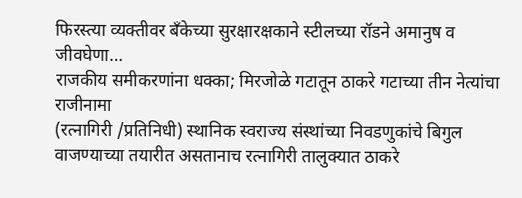फिरस्त्या व्यक्तीवर बँकेच्या सुरक्षारक्षकाने स्टीलच्या रॉडने अमानुष व जीवघेणा…
राजकीय समीकरणांना धक्का; मिरजोळे गटातून ठाकरे गटाच्या तीन नेत्यांचा राजीनामा
(रत्नागिरी /प्रतिनिधी) स्थानिक स्वराज्य संस्थांच्या निवडणुकांचे बिगुल वाजण्याच्या तयारीत असतानाच रत्नागिरी तालुक्यात ठाकरे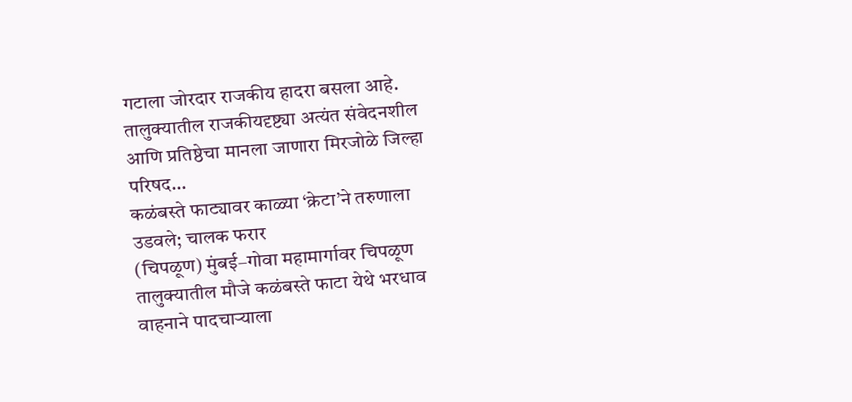गटाला जोरदार राजकीय हादरा बसला आहे. तालुक्यातील राजकीयदृष्ट्या अत्यंत संवेदनशील आणि प्रतिष्ठेचा मानला जाणारा मिरजोळे जिल्हा परिषद…
कळंबस्ते फाट्यावर काळ्या ‘क्रेटा’ने तरुणाला उडवले; चालक फरार
(चिपळूण) मुंबई–गोवा महामार्गावर चिपळूण तालुक्यातील मौजे कळंबस्ते फाटा येथे भरधाव वाहनाने पादचाऱ्याला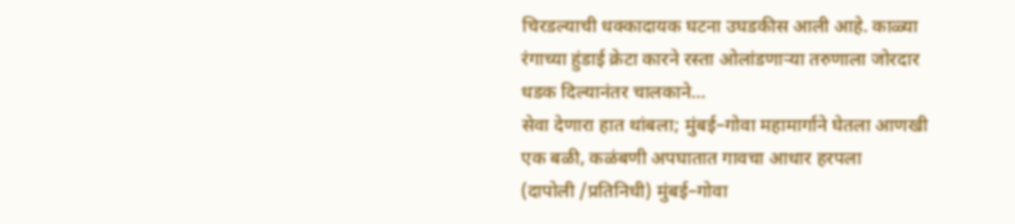चिरडल्याची धक्कादायक घटना उघडकीस आली आहे. काळ्या रंगाच्या हुंडाई क्रेटा कारने रस्ता ओलांडणाऱ्या तरुणाला जोरदार धडक दिल्यानंतर चालकाने…
सेवा देणारा हात थांबला; मुंबई–गोवा महामार्गाने घेतला आणखी एक बळी, कळंबणी अपघातात गावचा आधार हरपला
(दापोली /प्रतिनिधी) मुंबई–गोवा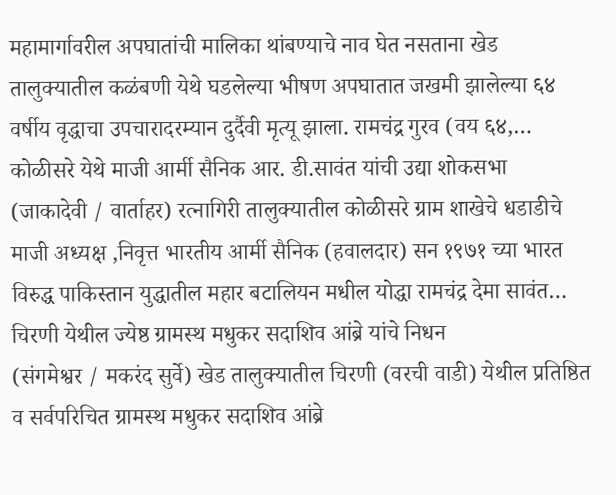महामार्गावरील अपघातांची मालिका थांबण्याचे नाव घेत नसताना खेड तालुक्यातील कळंबणी येथे घडलेल्या भीषण अपघातात जखमी झालेल्या ६४ वर्षीय वृद्धाचा उपचारादरम्यान दुर्दैवी मृत्यू झाला. रामचंद्र गुरव (वय ६४,…
कोळीसरे येथे माजी आर्मी सैनिक आर. डी.सावंत यांची उद्या शोकसभा
(जाकादेवी / वार्ताहर) रत्नागिरी तालुक्यातील कोळीसरे ग्राम शाखेचे धडाडीचे माजी अध्यक्ष ,निवृत्त भारतीय आर्मी सैनिक (हवालदार) सन १९७१ च्या भारत विरुद्ध पाकिस्तान युद्धातील महार बटालियन मधील योद्धा रामचंद्र देमा सावंत…
चिरणी येथील ज्येष्ठ ग्रामस्थ मधुकर सदाशिव आंब्रे यांचे निधन
(संगमेश्वर / मकरंद सुर्वे) खेड तालुक्यातील चिरणी (वरची वाडी) येथील प्रतिष्ठित व सर्वपरिचित ग्रामस्थ मधुकर सदाशिव आंब्रे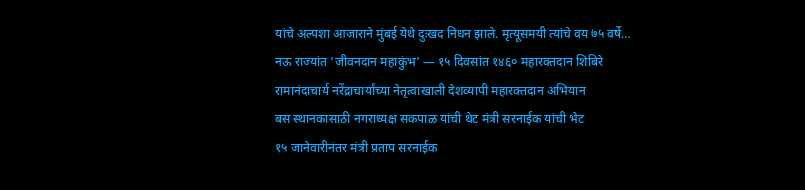यांचे अल्पशा आजाराने मुंबई येथे दुःखद निधन झाले. मृत्यूसमयी त्यांचे वय ७५ वर्षे…
नऊ राज्यांत ‘जीवनदान महाकुंभ’ — १५ दिवसांत १४६० महारक्तदान शिबिरे
रामानंदाचार्य नरेंद्राचार्यांच्या नेतृत्वाखाली देशव्यापी महारक्तदान अभियान
बस स्थानकासाठी नगराध्यक्ष सकपाळ यांची थेट मंत्री सरनाईक यांची भेट
१५ जानेवारीनंतर मंत्री प्रताप सरनाईक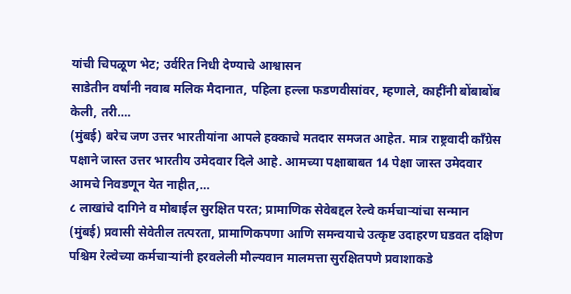यांची चिपळूण भेट; उर्वरित निधी देण्याचे आश्वासन
साडेतीन वर्षांनी नवाब मलिक मैदानात, पहिला हल्ला फडणवीसांवर, म्हणाले, काहींनी बोंबाबोंब केली, तरी….
(मुंबई) बरेच जण उत्तर भारतीयांना आपले हक्काचे मतदार समजत आहेत. मात्र राष्ट्रवादी काँग्रेस पक्षाने जास्त उत्तर भारतीय उमेदवार दिले आहे. आमच्या पक्षाबाबत 14 पेक्षा जास्त उमेदवार आमचे निवडणून येत नाहीत,…
८ लाखांचे दागिने व मोबाईल सुरक्षित परत; प्रामाणिक सेवेबद्दल रेल्वे कर्मचाऱ्यांचा सन्मान
(मुंबई) प्रवासी सेवेतील तत्परता, प्रामाणिकपणा आणि समन्वयाचे उत्कृष्ट उदाहरण घडवत दक्षिण पश्चिम रेल्वेच्या कर्मचाऱ्यांनी हरवलेली मौल्यवान मालमत्ता सुरक्षितपणे प्रवाशाकडे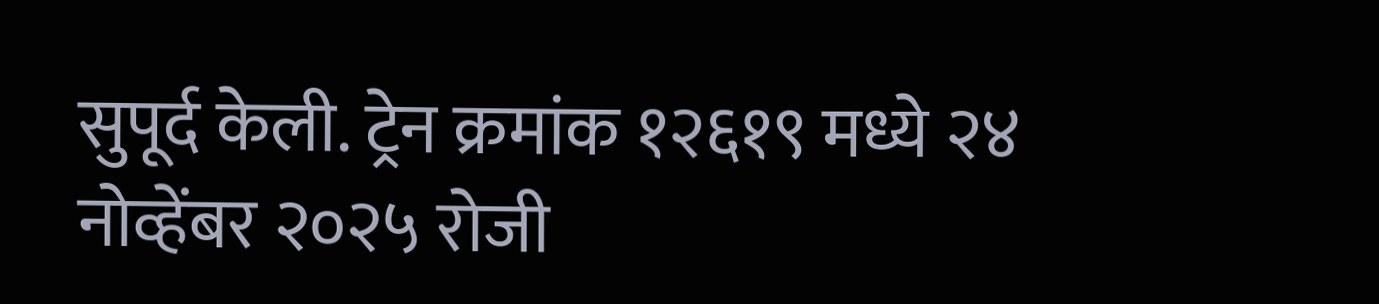सुपूर्द केली. ट्रेन क्रमांक १२६१९ मध्ये २४ नोव्हेंबर २०२५ रोजी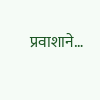प्रवाशाने…